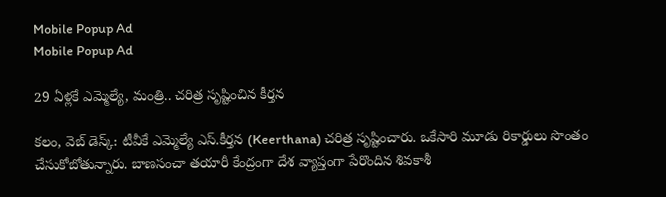Mobile Popup Ad
Mobile Popup Ad

29 ఏళ్లకే ఎమ్మెల్యే, మంత్రి.. చరిత్ర సృష్టించిన కీర్తన

కలం, వెబ్ డెస్క్: టీవీకే ఎమ్మెల్యే ఎస్.కీర్తన (Keerthana) చరిత్ర సృష్టించారు. ఒకేసారి మూడు రికార్డులు సొంతం చేసుకోబోతున్నారు. బాణసంచా తయారీ కేంద్రంగా దేశ వ్యాప్తంగా పేరొందిన శివకాశీ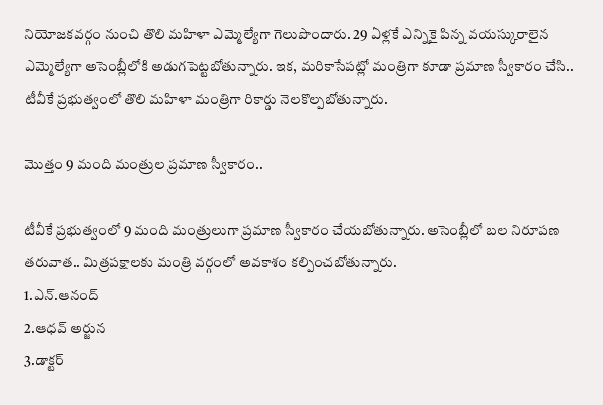నియోజకవర్గం నుంచి తొలి మహిళా ఎమ్మెల్యేగా గెలుపొందారు. 29 ఏళ్లకే ఎన్నికై పిన్న వయస్కురాలైన ఎమ్మెల్యేగా అసెంబ్లీలోకి అడుగపెట్టబోతున్నారు. ఇక, మరికాసేపట్లో మంత్రిగా కూడా ప్రమాణ స్వీకారం చేసి.. టీవీకే ప్రభుత్వంలో తొలి మహిళా మంత్రిగా రికార్డు నెలకొల్పబోతున్నారు.

మొత్తం 9 మంది మంత్రుల ప్రమాణ స్వీకారం..

టీవీకే ప్రభుత్వంలో 9 మంది మంత్రులుగా ప్రమాణ స్వీకారం చేయబోతున్నారు. అసెంబ్లీలో బల నిరూపణ తరువాత.. మిత్రపక్షాలకు మంత్రి వర్గంలో అవకాశం కల్పించబోతున్నారు.
1.ఎన్.ఆనంద్
2.ఆధవ్ అర్జున
3.డాక్టర్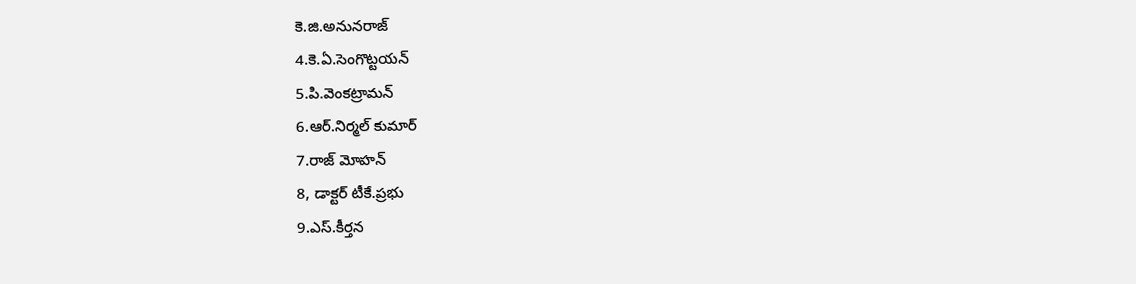కె.జి.అనునరాజ్
4.కె.ఏ.సెంగొట్టయన్
5.పి.వెంకట్రామన్
6.ఆర్.నిర్మల్ కుమార్
7.రాజ్ మోహన్
8, డాక్టర్ టీకే.ప్రభు
9.ఎస్.కీర్తన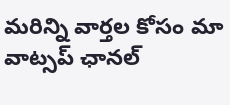మ‌రిన్ని వార్త‌ల కోసం మా వాట్స‌ప్ ఛాన‌ల్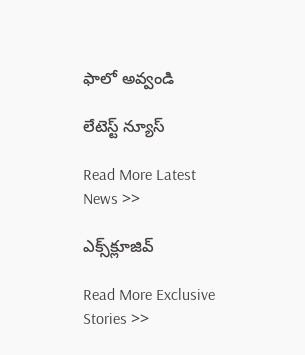ఫాలో అవ్వండి

లేటెస్ట్ న్యూస్‌

Read More Latest News >>

ఎక్స్‌క్లూజివ్‌

Read More Exclusive Stories >>